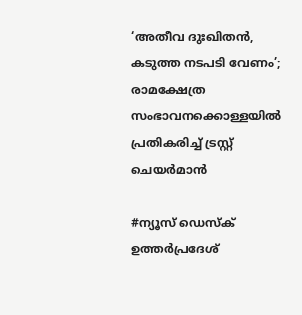‘അതീവ ദുഃഖിതൻ, കടുത്ത നടപടി വേണം’; രാമക്ഷേത്ര സംഭാവനക്കൊള്ളയിൽ പ്രതികരിച്ച് ട്രസ്റ്റ് ചെയർമാൻ

#ന്യൂസ് ഡെസ്ക്
ഉത്തർപ്രദേശ്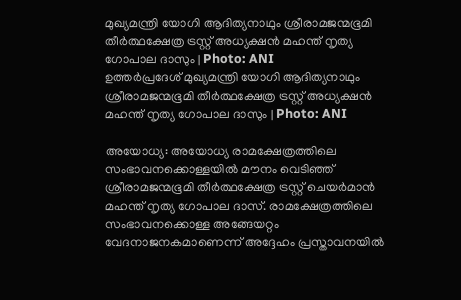മുഖ്യമന്ത്രി യോഗി ആദിത്യനാഥും ശ്രീരാമജന്മഭൂമി തീർത്ഥക്ഷേത്ര ട്രസ്റ്റ് അധ്യക്ഷൻ മഹന്ത് നൃത്യ ഗോപാല ദാസും | Photo: ANI
ഉത്തർപ്രദേശ് മുഖ്യമന്ത്രി യോഗി ആദിത്യനാഥും ശ്രീരാമജന്മഭൂമി തീർത്ഥക്ഷേത്ര ട്രസ്റ്റ് അധ്യക്ഷൻ മഹന്ത് നൃത്യ ഗോപാല ദാസും | Photo: ANI

അയോധ്യ: അയോധ്യ രാമക്ഷേത്രത്തിലെ സംഭാവനക്കൊള്ളയിൽ മൗനം വെടിഞ്ഞ് ശ്രീരാമജന്മഭൂമി തീർത്ഥക്ഷേത്ര ട്രസ്റ്റ് ചെയർമാൻ മഹന്ത് നൃത്യ ഗോപാല ദാസ്. രാമക്ഷേത്രത്തിലെ സംഭാവനക്കൊള്ള അങ്ങേയറ്റം വേദനാജനകമാണെന്ന് അദ്ദേഹം പ്രസ്താവനയിൽ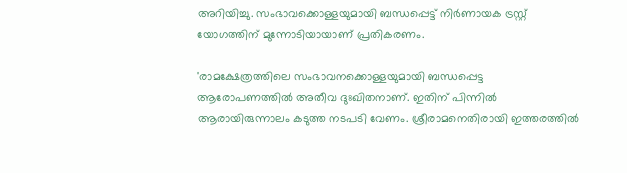അറിയിച്ചു. സംഭാവക്കൊള്ളയുമായി ബന്ധപ്പെട്ട് നിർണായക ട്രസ്റ്റ് യോഗത്തിന് മുന്നോടിയായാണ് പ്രതികരണം.

'രാമക്ഷേത്രത്തിലെ സംഭാവനക്കൊള്ളയുമായി ബന്ധപ്പെട്ട ആരോപണത്തിൽ അതീവ ദുഃഖിതനാണ്. ഇതിന് പിന്നിൽ ആരായിരുന്നാലം കടുത്ത നടപടി വേണം. ശ്രീരാമനെതിരായി ഇത്തരത്തിൽ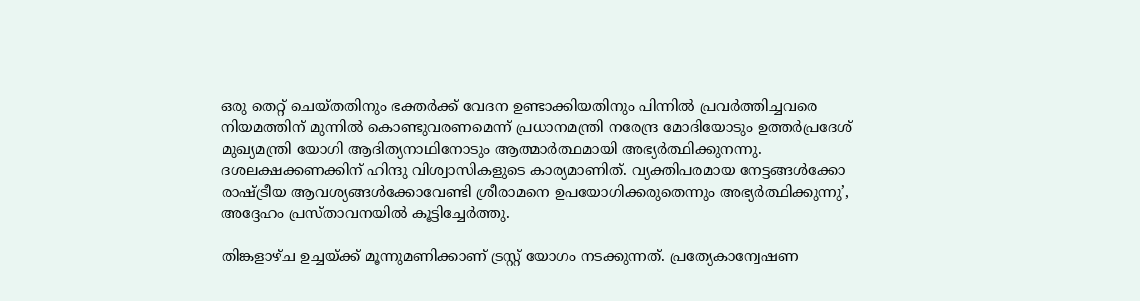ഒരു തെറ്റ് ചെയ്തതിനും ഭക്തർക്ക് വേദന ഉണ്ടാക്കിയതിനും പിന്നിൽ പ്രവർത്തിച്ചവരെ നിയമത്തിന് മുന്നിൽ കൊണ്ടുവരണമെന്ന് പ്രധാനമന്ത്രി നരേന്ദ്ര മോദിയോടും ഉത്തർപ്രദേശ് മുഖ്യമന്ത്രി യോഗി ആദിത്യനാഥിനോടും ആത്മാർത്ഥമായി അഭ്യർത്ഥിക്കുനന്നു. ദശലക്ഷക്കണക്കിന് ഹിന്ദു വിശ്വാസികളുടെ കാര്യമാണിത്. വ്യക്തിപരമായ നേട്ടങ്ങൾക്കോ രാഷ്ട്രീയ ആവശ്യങ്ങൾക്കോവേണ്ടി ശ്രീരാമനെ ഉപയോഗിക്കരുതെന്നും അഭ്യർത്ഥിക്കുന്നു’, അദ്ദേഹം പ്രസ്താവനയിൽ കൂട്ടിച്ചേർത്തു.

തിങ്കളാഴ്ച ഉച്ചയ്ക്ക് മൂന്നുമണിക്കാണ് ട്രസ്റ്റ് യോഗം നടക്കുന്നത്. പ്രത്യേകാന്വേഷണ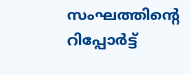സംഘത്തിന്റെ റിപ്പോർട്ട്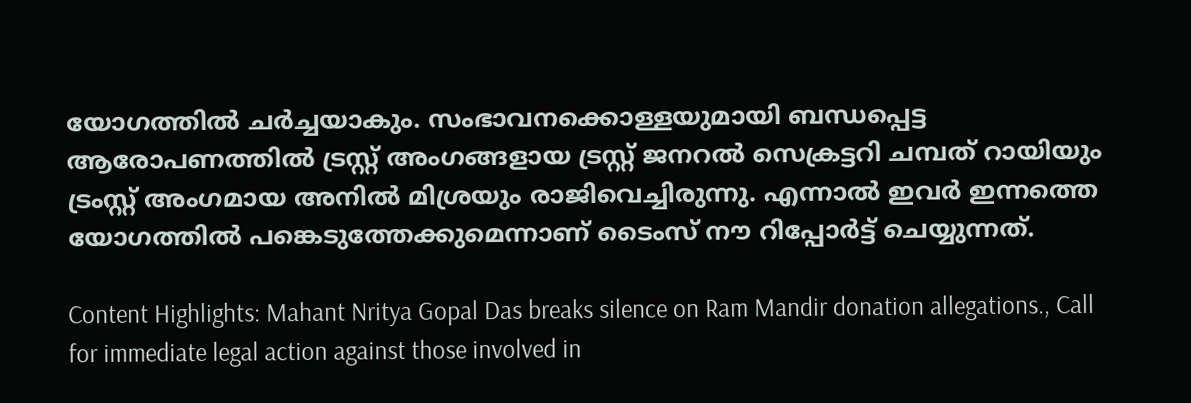യോഗത്തിൽ ചർച്ചയാകും. സംഭാവനക്കൊള്ളയുമായി ബന്ധപ്പെട്ട ആരോപണത്തിൽ ട്രസ്റ്റ് അംഗങ്ങളായ ട്രസ്റ്റ് ജനറൽ സെക്രട്ടറി ചമ്പത് റായിയും ട്രംസ്റ്റ് അംഗമായ അനിൽ മിശ്രയും രാജിവെച്ചിരുന്നു. എന്നാൽ ഇവർ ഇന്നത്തെ യോഗത്തിൽ പങ്കെടുത്തേക്കുമെന്നാണ് ടൈംസ് നൗ റിപ്പോർട്ട് ചെയ്യുന്നത്.

Content Highlights: Mahant Nritya Gopal Das breaks silence on Ram Mandir donation allegations., Call for immediate legal action against those involved in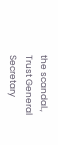the scandal., Trust General Secretary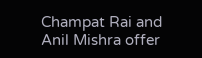Champat Rai and Anil Mishra offer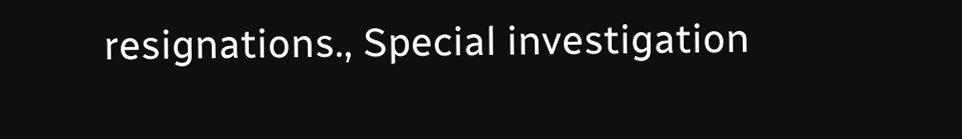resignations., Special investigation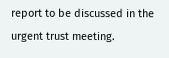report to be discussed in the urgent trust meeting.